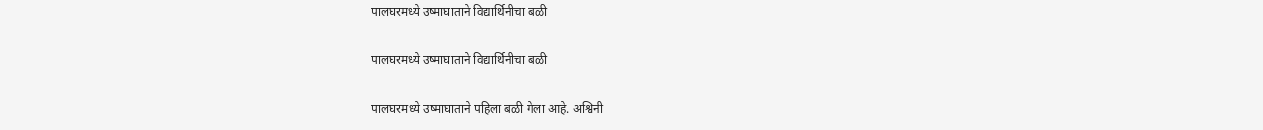पालघरमध्ये उष्माघाताने विद्यार्थिनीचा बळी

पालघरमध्ये उष्माघाताने विद्यार्थिनीचा बळी

पालघरमध्ये उष्माघाताने पहिला बळी गेला आहे. अश्विनी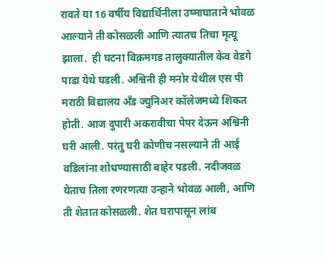रावते या 16 वर्षीय विद्यार्थिनीला उष्माघाताने भोवळ आल्याने ती कोसळली आणि त्यातच तिचा मृत्यू झाला.  ही घटना विक्रमगड तालुक्यातील केव वेडगे पाडा येथे घडली. अश्विनी ही मनोर येथील एस पी मराठी विद्यालय अँड ज्युनिअर कॉलेजमध्ये शिकत होती. आज दुपारी अकरावीचा पेपर देऊन अश्विनी घरी आली. परंतु घरी कोणीच नसल्याने ती आई वडिलांना शोधण्यासाठी बाहेर पडली. नदीजवळ येताच तिला रणरणत्या उन्हाने भोवळ आली, आणि ती शेतात कोसळली. शेत घरापासून लांब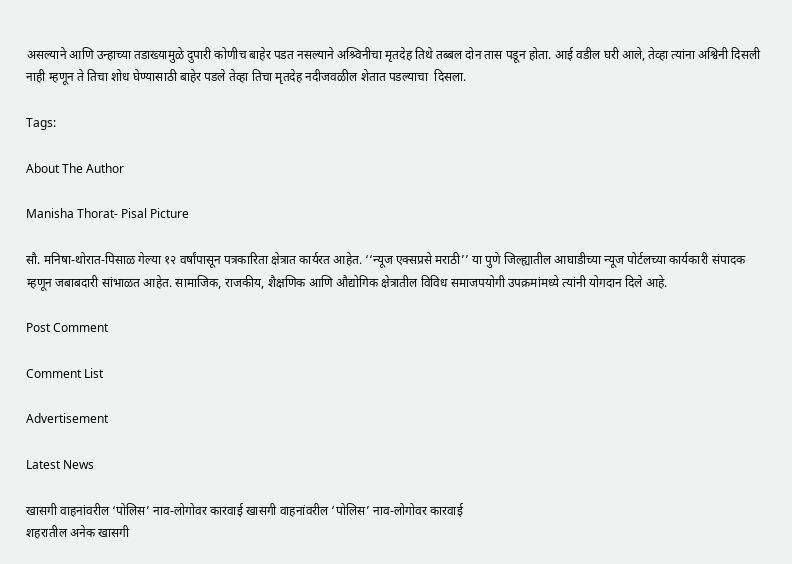असल्याने आणि उन्हाच्या तडाख्यामुळे दुपारी कोणीच बाहेर पडत नसल्याने अश्र्विनीचा मृतदेह तिथे तब्बल दोन तास पडून होता. आई वडील घरी आले, तेव्हा त्यांना अश्विनी दिसली नाही म्हणून ते तिचा शोध घेण्यासाठी बाहेर पडले तेव्हा तिचा मृतदेह नदीजवळील शेतात पडल्याचा  दिसला.

Tags:

About The Author

Manisha Thorat- Pisal Picture

सौ. मनिषा-थोरात-पिसाळ गेल्या १२ वर्षांपासून पत्रकारिता क्षेत्रात कार्यरत आहेत. ‘‘न्यूज एक्सप्रसे मराठी’’ या पुणे जिल्ह्यातील आघाडीच्या न्यूज पोर्टलच्या कार्यकारी संपादक म्हणून जबाबदारी सांभाळत आहेत. सामाजिक, राजकीय, शैक्षणिक आणि औद्योगिक क्षेत्रातील विविध समाजपयोगी उपक्रमांमध्ये त्यांनी योगदान दिले आहे.

Post Comment

Comment List

Advertisement

Latest News

खासगी वाहनांवरील ‘पोलिस’ नाव-लोगोवर कारवाई खासगी वाहनांवरील ‘पोलिस’ नाव-लोगोवर कारवाई
शहरातील अनेक खासगी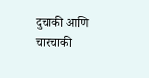दुचाकी आणि चारचाकी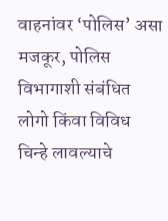वाहनांवर ‘पोलिस’ असा मजकूर, पोलिस विभागाशी संबंधित लोगो किंवा विविध चिन्हे लावल्याचे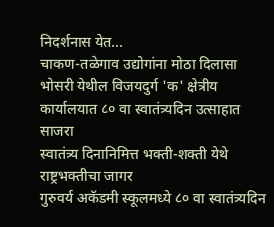निदर्शनास येत...
चाकण-तळेगाव उद्योगांना मोठा दिलासा
भोसरी येथील विजयदुर्ग 'क' क्षेत्रीय कार्यालयात ८० वा स्वातंत्र्यदिन उत्साहात साजरा
स्वातंत्र्य दिनानिमित्त भक्ती-शक्ती येथे राष्ट्रभक्तीचा जागर
गुरुवर्य अकॅडमी स्कूलमध्ये ८० वा स्वातंत्र्यदिन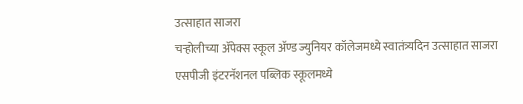उत्साहात साजरा
चऱ्होलीच्या अ‍ॅपेक्स स्कूल अ‍ॅण्ड ज्युनियर कॉलेजमध्ये स्वातंत्र्यदिन उत्साहात साजरा
एसपीजी इंटरनॅशनल पब्लिक स्कूलमध्ये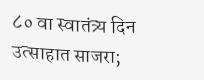८० वा स्वातंत्र्य दिन उत्साहात साजरा;